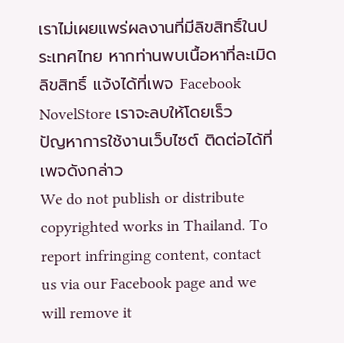เราไม่เผยแพร่ผลงานที่มีลิขสิทธิ์ในประเทศไทย หากท่านพบเนื้อหาที่ละเมิดลิขสิทธิ์ แจ้งได้ที่เพจ Facebook NovelStore เราจะลบให้โดยเร็ว
ปัญหาการใช้งานเว็บไซต์ ติดต่อได้ที่เพจดังกล่าว
We do not publish or distribute copyrighted works in Thailand. To report infringing content, contact us via our Facebook page and we will remove it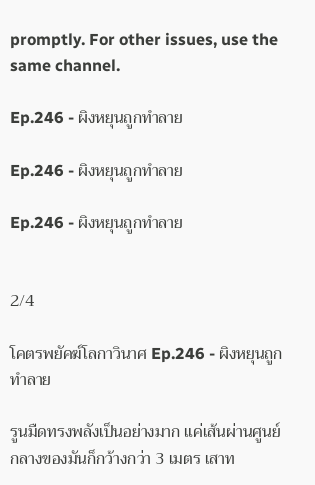promptly. For other issues, use the same channel.

Ep.246 - ผิงหยุนถูกทำลาย

Ep.246 - ผิงหยุนถูกทำลาย

Ep.246 - ผิงหยุนถูกทำลาย


2/4

โคตรพยัคฆ์โลกาวินาศ Ep.246 - ผิงหยุนถูกทำลาย

รูนมืดทรงพลังเป็นอย่างมาก แค่เส้นผ่านศูนย์กลางของมันก็กว้างกว่า 3 เมตร เสาท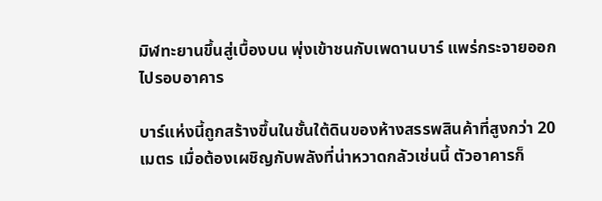มิฬทะยานขึ้นสู่เบื้องบน พุ่งเข้าชนกับเพดานบาร์ แพร่กระจายออกไปรอบอาคาร

บาร์แห่งนี้ถูกสร้างขึ้นในชั้นใต้ดินของห้างสรรพสินค้าที่สูงกว่า 20 เมตร เมื่อต้องเผชิญกับพลังที่น่าหวาดกลัวเช่นนี้ ตัวอาคารก็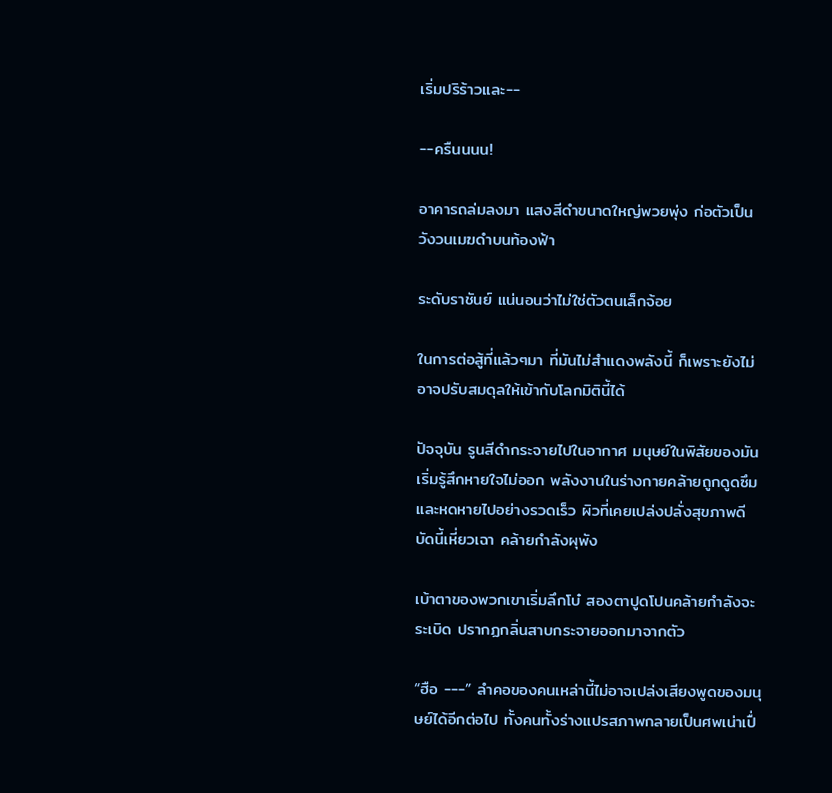เริ่มปริร้าวและ--

--ครืนนนน!

อาคารถล่มลงมา แสงสีดำขนาดใหญ่พวยพุ่ง ก่อตัวเป็นวังวนเมฆดำบนท้องฟ้า

ระดับราชันย์ แน่นอนว่าไม่ใช่ตัวตนเล็กจ้อย

ในการต่อสู้ที่แล้วๆมา ที่มันไม่สำแดงพลังนี้ ก็เพราะยังไม่อาจปรับสมดุลให้เข้ากับโลกมิตินี้ได้

ปัจจุบัน รูนสีดำกระจายไปในอากาศ มนุษย์ในพิสัยของมันเริ่มรู้สึกหายใจไม่ออก พลังงานในร่างกายคล้ายถูกดูดซึม และหดหายไปอย่างรวดเร็ว ผิวที่เคยเปล่งปลั่งสุขภาพดี บัดนี้เหี่ยวเฉา คล้ายกำลังผุพัง

เบ้าตาของพวกเขาเริ่มลึกโบ๋ สองตาปูดโปนคล้ายกำลังจะระเบิด ปรากฏกลิ่นสาบกระจายออกมาจากตัว

“ฮือ ---” ลำคอของคนเหล่านี้ไม่อาจเปล่งเสียงพูดของมนุษย์ได้อีกต่อไป ทั้งคนทั้งร่างแปรสภาพกลายเป็นศพเน่าเปื่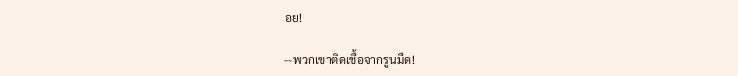อย!

--พวกเขาติดเชื้อจากรูนมืด!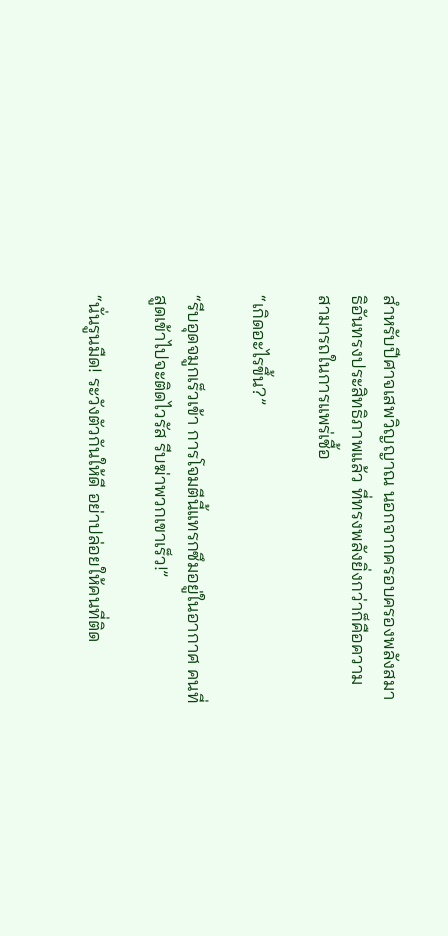สำหรับปีศาจเสพวิญญาณ นอกจากครอบครองพลังสมาธิอันทรงประสิทธิภาพแล้ว ที่ทรงพลังยิ่งกว่าก็คือความสามารถในการแพร่เชื้อ

“เกิดอะไรขึ้น?”

“รีบอุดจมูกเร็วเข้า การโจมตีนี้แทรกซึมอยู่ในอากาศ คนที่สูดเข้าไปจะติดไวรัส รีบฆ่าพวกเขาเร็ว!”

“นั่นรูนมืด! ระวังตัวกันให้ดี อย่าปล่อยให้คนที่ติด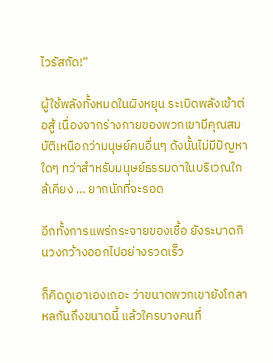ไวรัสกัด!”

ผู้ใช้พลังทั้งหมดในผิงหยุน ระเบิดพลังเข้าต่อสู้ เนื่องจากร่างกายของพวกเขามีคุณสมบัติเหนือกว่ามนุษย์คนอื่นๆ ดังนั้นไม่มีปัญหาใดๆ ทว่าสำหรับมนุษย์ธรรมดาในบริเวณใกล้เคียง … ยากนักที่จะรอด

อีกทั้งการแพร่กระจายของเชื้อ ยังระบาดกินวงกว้างออกไปอย่างรวดเร็ว

ก็คิดดูเอาเองเถอะ ว่าขนาดพวกเขายังโกลาหลกันถึงขนาดนี้ แล้วใครบางคนที่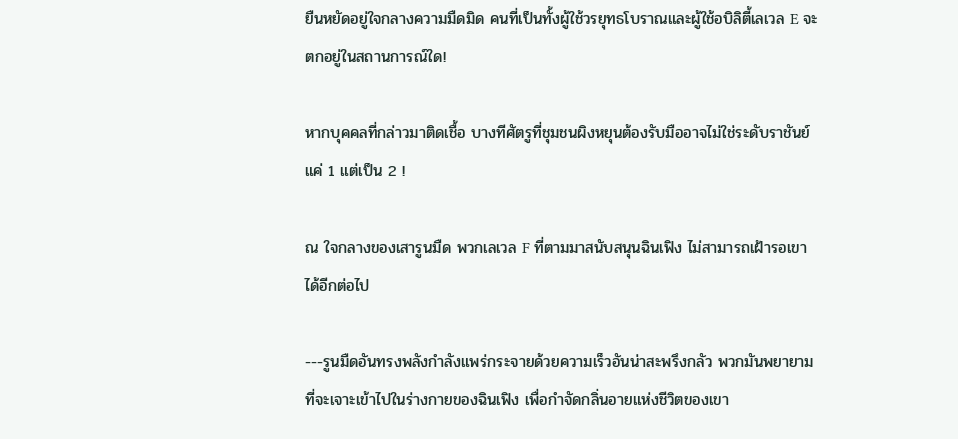ยืนหยัดอยู่ใจกลางความมืดมิด คนที่เป็นทั้งผู้ใช้วรยุทธโบราณและผู้ใช้อบิลิตี้เลเวล E จะตกอยู่ในสถานการณ์ใด!

หากบุคคลที่กล่าวมาติดเชื้อ บางทีศัตรูที่ชุมชนผิงหยุนต้องรับมืออาจไม่ใช่ระดับราชันย์แค่ 1 แต่เป็น 2 !

ณ ใจกลางของเสารูนมืด พวกเลเวล F ที่ตามมาสนับสนุนฉินเฟิง ไม่สามารถเฝ้ารอเขาได้อีกต่อไป

---รูนมืดอันทรงพลังกำลังแพร่กระจายด้วยความเร็วอันน่าสะพรึงกลัว พวกมันพยายามที่จะเจาะเข้าไปในร่างกายของฉินเฟิง เพื่อกำจัดกลิ่นอายแห่งชีวิตของเขา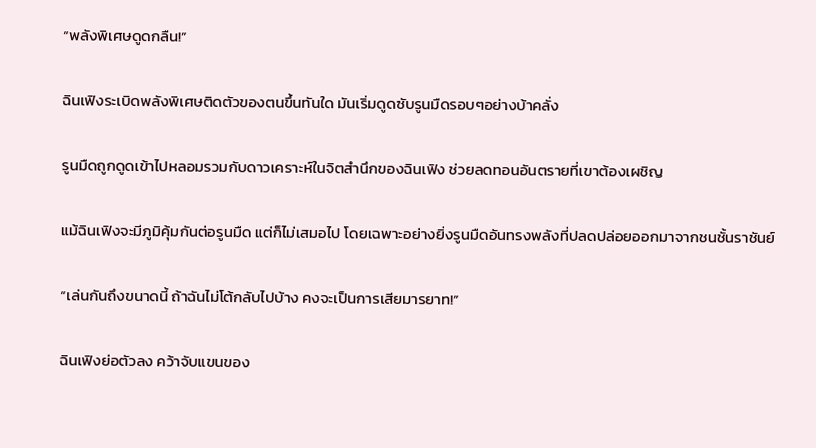“พลังพิเศษดูดกลืน!”

ฉินเฟิงระเบิดพลังพิเศษติดตัวของตนขึ้นทันใด มันเริ่มดูดซับรูนมืดรอบๆอย่างบ้าคลั่ง

รูนมืดถูกดูดเข้าไปหลอมรวมกับดาวเคราะห์ในจิตสำนึกของฉินเฟิง ช่วยลดทอนอันตรายที่เขาต้องเผชิญ

แม้ฉินเฟิงจะมีภูมิคุ้มกันต่อรูนมืด แต่ก็ไม่เสมอไป โดยเฉพาะอย่างยิ่งรูนมืดอันทรงพลังที่ปลดปล่อยออกมาจากชนชั้นราชันย์

“เล่นกันถึงขนาดนี้ ถ้าฉันไม่โต้กลับไปบ้าง คงจะเป็นการเสียมารยาท!”

ฉินเฟิงย่อตัวลง คว้าจับแขนของ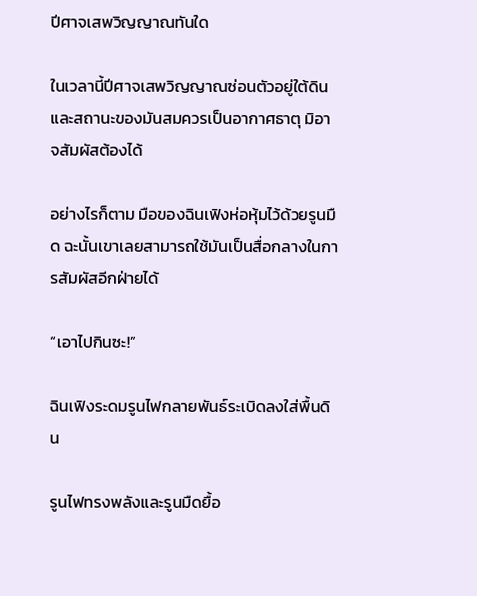ปีศาจเสพวิญญาณทันใด

ในเวลานี้ปีศาจเสพวิญญาณซ่อนตัวอยู่ใต้ดิน และสถานะของมันสมควรเป็นอากาศธาตุ มิอาจสัมผัสต้องได้

อย่างไรก็ตาม มือของฉินเฟิงห่อหุ้มไว้ด้วยรูนมืด ฉะนั้นเขาเลยสามารถใช้มันเป็นสื่อกลางในการสัมผัสอีกฝ่ายได้

“เอาไปกินซะ!”

ฉินเฟิงระดมรูนไฟกลายพันธ์ระเบิดลงใส่พื้นดิน

รูนไฟทรงพลังและรูนมืดยื้อ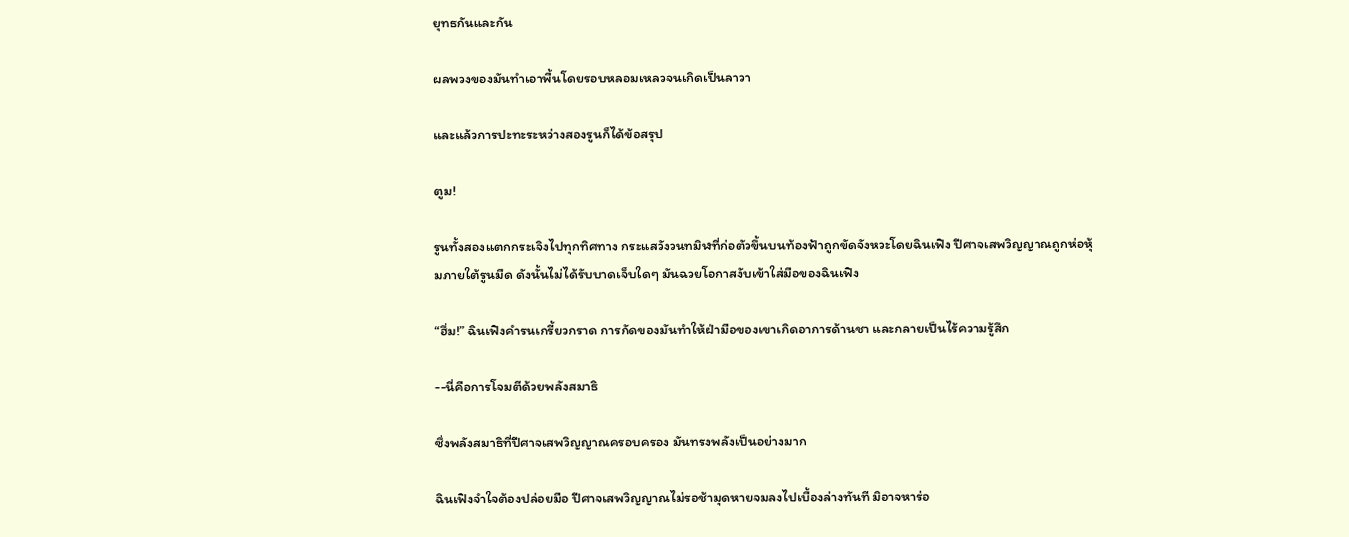ยุทธกันและกัน

ผลพวงของมันทำเอาพื้นโดยรอบหลอมเหลวจนเกิดเป็นลาวา

และแล้วการปะทะระหว่างสองรูนก็ได้ข้อสรุป

ตูม!

รูนทั้งสองแตกกระเจิงไปทุกทิศทาง กระแสวังวนทมิฬที่ก่อตัวขึ้นบนท้องฟ้าถูกขัดจังหวะโดยฉินเฟิง ปีศาจเสพวิญญาณถูกห่อหุ้มภายใต้รูนมืด ดังนั้นไม่ได้รับบาดเจ็บใดๆ มันฉวยโอกาสงับเข้าใส่มือของฉินเฟิง

“ฮึ่ม!” ฉินเฟิงคำรนเกรี้ยวกราด การกัดของมันทำให้ฝ่ามือของเขาเกิดอาการด้านชา และกลายเป็นไร้ความรู้สึก

--นี่คือการโจมตีด้วยพลังสมาธิ

ซึ่งพลังสมาธิที่ปีศาจเสพวิญญาณครอบครอง มันทรงพลังเป็นอย่างมาก

ฉินเฟิงจำใจต้องปล่อยมือ ปีศาจเสพวิญญาณไม่รอช้ามุดหายจมลงไปเบื้องล่างทันที มิอาจหาร่อ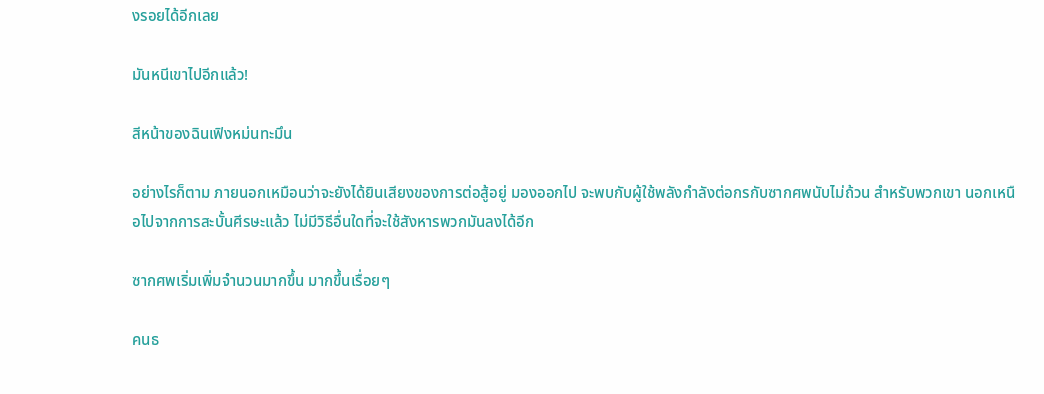งรอยได้อีกเลย

มันหนีเขาไปอีกแล้ว!

สีหน้าของฉินเฟิงหม่นทะมึน

อย่างไรก็ตาม ภายนอกเหมือนว่าจะยังได้ยินเสียงของการต่อสู้อยู่ มองออกไป จะพบกับผู้ใช้พลังกำลังต่อกรกับซากศพนับไม่ถ้วน สำหรับพวกเขา นอกเหนือไปจากการสะบั้นศีรษะแล้ว ไม่มีวิธีอื่นใดที่จะใช้สังหารพวกมันลงได้อีก

ซากศพเริ่มเพิ่มจำนวนมากขึ้น มากขึ้นเรื่อยๆ

คนธ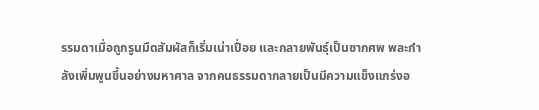รรมดาเมื่อถูกรูนมืดสัมผัสก็เริ่มเน่าเปื่อย และกลายพันธุ์เป็นซากศพ พละกำลังเพิ่มพูนขึ้นอย่างมหาศาล จากคนธรรมดากลายเป็นมีความแข็งแกร่งอ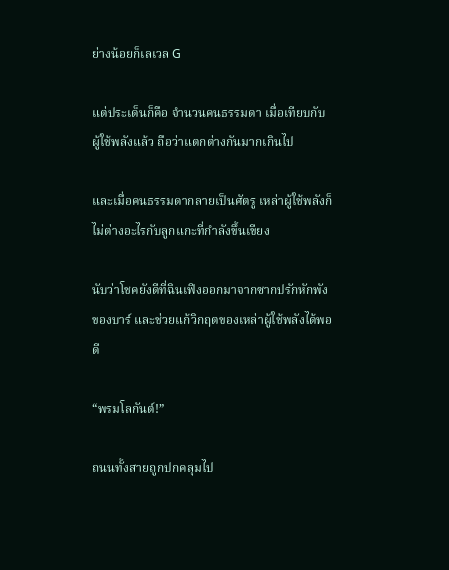ย่างน้อยก็เลเวล G

แต่ประเด็นก็คือ จำนวนคนธรรมดา เมื่อเทียบกับผู้ใช้พลังแล้ว ถือว่าแตกต่างกันมากเกินไป

และเมื่อคนธรรมดากลายเป็นศัตรู เหล่าผู้ใช้พลังก็ไม่ต่างอะไรกับลูกแกะที่กำลังขึ้นเขียง

นับว่าโชคยังดีที่ฉินเฟิงออกมาจากซากปรักหักพังของบาร์ และช่วยแก้วิกฤตของเหล่าผู้ใช้พลังได้พอดี

“พรมโลกันต์!”

ถนนทั้งสายถูกปกคลุมไป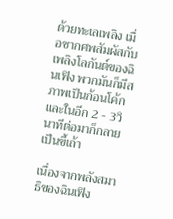ด้วยทะเลเพลิง เมื่อซากศพสัมผัสกับเพลิงโลกันต์ของฉินเฟิง พวกมันก็มีสภาพเป็นก้อนโค้ก และในอีก 2 - 3วินาทีต่อมาก็กลายเป็นขี้เถ้า

เนื่องจากพลังสมาธิของฉินเฟิง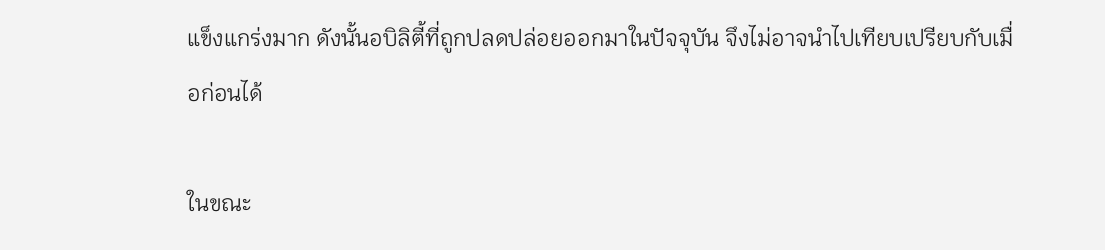แข็งแกร่งมาก ดังนั้นอบิลิตี้ที่ถูกปลดปล่อยออกมาในปัจจุบัน จึงไม่อาจนำไปเทียบเปรียบกับเมื่อก่อนได้

ในขณะ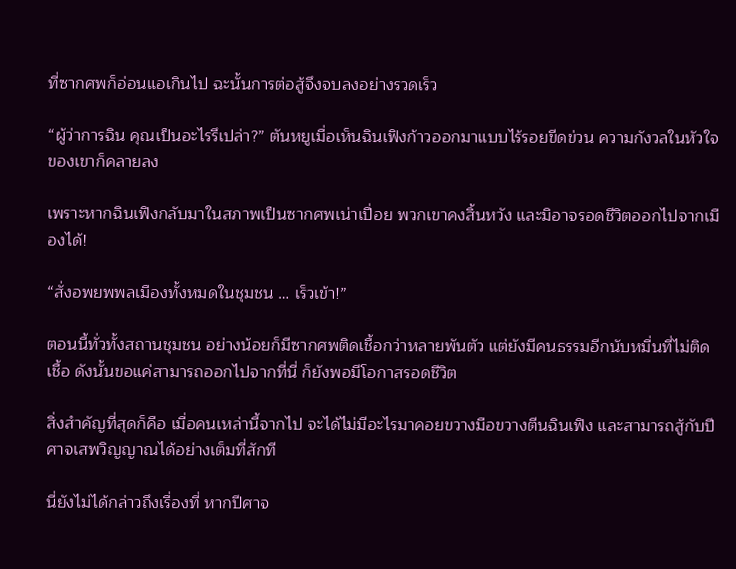ที่ซากศพก็อ่อนแอเกินไป ฉะนั้นการต่อสู้จึงจบลงอย่างรวดเร็ว

“ผู้ว่าการฉิน คุณเป็นอะไรรึเปล่า?” ตันหยูเมื่อเห็นฉินเฟิงก้าวออกมาแบบไร้รอยขีดข่วน ความกังวลในหัวใจของเขาก็คลายลง

เพราะหากฉินเฟิงกลับมาในสภาพเป็นซากศพเน่าเปื่อย พวกเขาคงสิ้นหวัง และมิอาจรอดชีวิตออกไปจากเมืองได้!

“สั่งอพยพพลเมืองทั้งหมดในชุมชน … เร็วเข้า!”

ตอนนี้ทั่วทั้งสถานชุมชน อย่างน้อยก็มีซากศพติดเชื้อกว่าหลายพันตัว แต่ยังมีคนธรรมอีกนับหมื่นที่ไม่ติดเชื้อ ดังนั้นขอแค่สามารถออกไปจากที่นี่ ก็ยังพอมีโอกาสรอดชีวิต

สิ่งสำคัญที่สุดก็คือ เมื่อคนเหล่านี้จากไป จะได้ไม่มีอะไรมาคอยขวางมือขวางตีนฉินเฟิง และสามารถสู้กับปีศาจเสพวิญญาณได้อย่างเต็มที่สักที

นี่ยังไม่ได้กล่าวถึงเรื่องที่ หากปีศาจ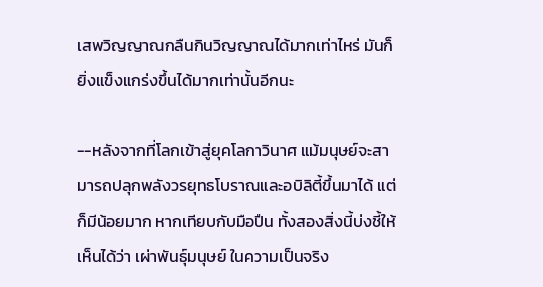เสพวิญญาณกลืนกินวิญญาณได้มากเท่าไหร่ มันก็ยิ่งแข็งแกร่งขึ้นได้มากเท่านั้นอีกนะ

--หลังจากที่โลกเข้าสู่ยุคโลกาวินาศ แม้มนุษย์จะสามารถปลุกพลังวรยุทธโบราณและอบิลิตี้ขึ้นมาได้ แต่ก็มีน้อยมาก หากเทียบกับมือปืน ทั้งสองสิ่งนี้บ่งชี้ให้เห็นได้ว่า เผ่าพันธุ์มนุษย์ ในความเป็นจริง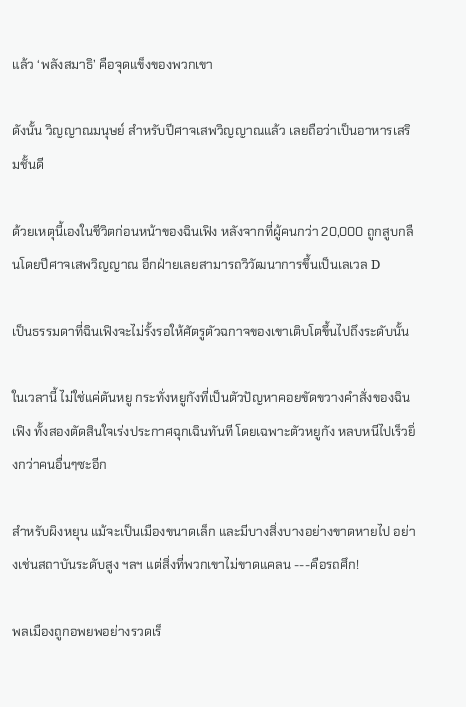แล้ว ‘พลังสมาธิ’ คือจุดแข็งของพวกเขา

ดังนั้น วิญญาณมนุษย์ สำหรับปีศาจเสพวิญญาณแล้ว เลยถือว่าเป็นอาหารเสริมชั้นดี

ด้วยเหตุนี้เองในชีวิตก่อนหน้าของฉินเฟิง หลังจากที่ผู้คนกว่า 20,000 ถูกสูบกลืนโดยปีศาจเสพวิญญาณ อีกฝ่ายเลยสามารถวิวัฒนาการขึ้นเป็นเลเวล D

เป็นธรรมดาที่ฉินเฟิงจะไม่รั้งรอให้ศัตรูตัวฉกาจของเขาเติบโตขึ้นไปถึงระดับนั้น

ในเวลานี้ ไม่ใช่แค่ตันหยู กระทั่งหยูกังที่เป็นตัวปัญหาคอยขัดขวางคำสั่งของฉินเฟิง ทั้งสองตัดสินใจเร่งประกาศฉุกเฉินทันที โดยเฉพาะตัวหยูกัง หลบหนีไปเร็วยิ่งกว่าคนอื่นๆซะอีก

สำหรับผิงหยุน แม้จะเป็นเมืองขนาดเล็ก และมีบางสิ่งบางอย่างขาดหายไป อย่างเช่นสถาบันระดับสูง ฯลฯ แต่สิ่งที่พวกเขาไม่ขาดแคลน ---คือรถศึก!

พลเมืองถูกอพยพอย่างรวดเร็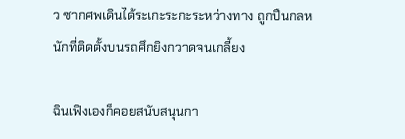ว ซากศพเดินได้ระเกะระกะระหว่างทาง ถูกปืนกลหนักที่ติดตั้งบนรถศึกยิงกวาดจนเกลี้ยง

ฉินเฟิงเองก็คอยสนับสนุนกา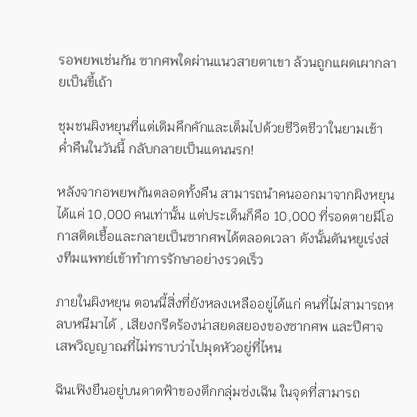รอพยพเช่นกัน ซากศพใดผ่านแนวสายตาเขา ล้วนถูกแผดเผากลายเป็นขี้เถ้า

ชุมชนผิงหยุนที่แต่เดิมคึกคักและเต็มไปด้วยชีวิตชีวาในยามเช้า ค่ำคืนในวันนี้ กลับกลายเป็นแดนนรก!

หลังจากอพยพกันตลอดทั้งคืน สามารถนำคนออกมาจากผิงหยุนได้แค่ 10,000 คนเท่านั้น แต่ประเด็นก็คือ 10,000 ที่รอดตายมีโอกาสติดเชื้อและกลายเป็นซากศพได้ตลอดเวลา ดังนั้นตันหยูเร่งส่งทีมแพทย์เข้าทำการรักษาอย่างรวดเร็ว

ภายในผิงหยุน ตอนนี้สิ่งที่ยังหลงเหลืออยู่ได้แก่ คนที่ไม่สามารถหลบหนีมาได้ , เสียงกรีดร้องน่าสยดสยองของซากศพ และปีศาจเสพวิญญาณที่ไม่ทราบว่าไปมุดหัวอยู่ที่ไหน

ฉินเฟิงยืนอยู่บนดาดฟ้าของตึกกลุ่มซ่งเฉิน ในจุดที่สามารถ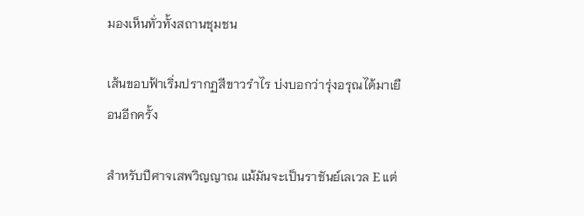มองเห็นทั่วทั้งสถานชุมชน

เส้นขอบฟ้าเริ่มปรากฏสีขาวรำไร บ่งบอกว่ารุ่งอรุณได้มาเยือนอีกครั้ง

สำหรับปีศาจเสพวิญญาณ แม้มันจะเป็นราชันย์เลเวล E แต่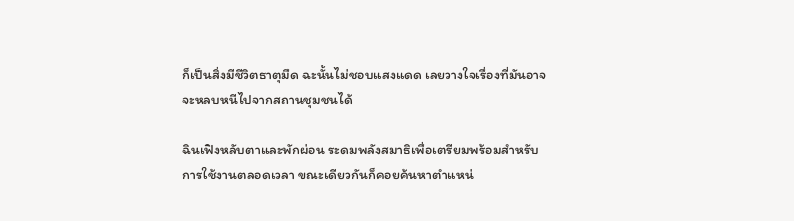ก็เป็นสิ่งมีชีวิตธาตุมืด ฉะนั้นไม่ชอบแสงแดด เลยวางใจเรื่องที่มันอาจจะหลบหนีไปจากสถานชุมชนได้

ฉินเฟิงหลับตาและพักผ่อน ระดมพลังสมาธิเพื่อเตรียมพร้อมสำหรับการใช้งานตลอดเวลา ขณะเดียวกันก็คอยค้นหาตำแหน่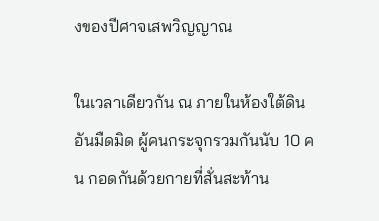งของปีศาจเสพวิญญาณ

ในเวลาเดียวกัน ณ ภายในห้องใต้ดินอันมืดมิด ผู้คนกระจุกรวมกันนับ 10 คน กอดกันด้วยกายที่สั่นสะท้าน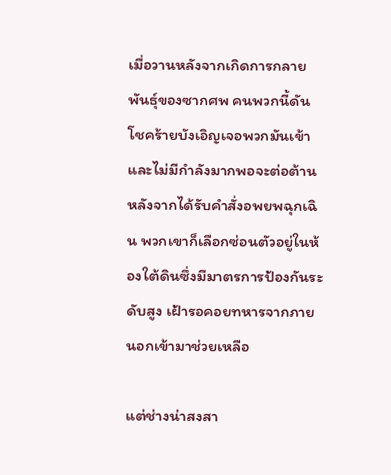เมื่อวานหลังจากเกิดการกลายพันธุ์ของซากศพ คนพวกนี้ดันโชคร้ายบังเอิญเจอพวกมันเข้า และไม่มีกำลังมากพอจะต่อต้าน หลังจากได้รับคำสั่งอพยพฉุกเฉิน พวกเขาก็เลือกซ่อนตัวอยู่ในห้องใต้ดินซึ่งมีมาตรการป้องกันระดับสูง เฝ้ารอคอยทหารจากภายนอกเข้ามาช่วยเหลือ

แต่ช่างน่าสงสา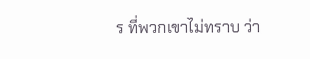ร ที่พวกเขาไม่ทราบ ว่า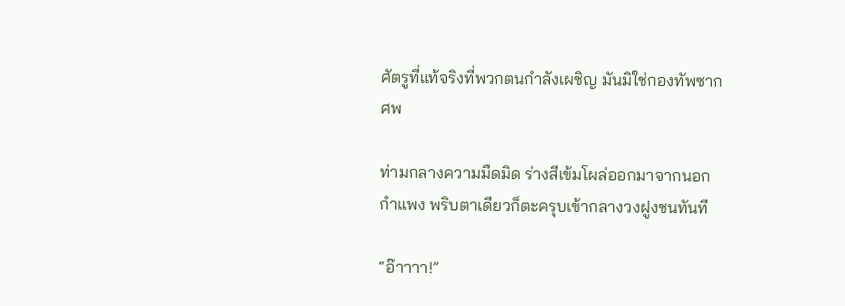ศัตรูที่แท้จริงที่พวกตนกำลังเผชิญ มันมิใช่กองทัพซากศพ

ท่ามกลางความมืดมิด ร่างสีเข้มโผล่ออกมาจากนอกกำแพง พริบตาเดียวก็ตะครุบเข้ากลางวงฝูงชนทันที

“อ๊าาาา!”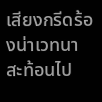เสียงกรีดร้องน่าเวทนา สะท้อนไป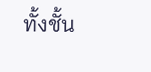ทั้งชั้น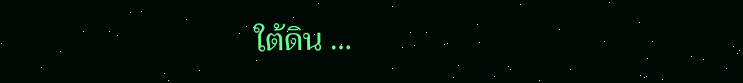ใต้ดิน …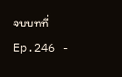จบบทที่ Ep.246 -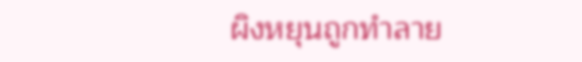ผิงหยุนถูกทำลาย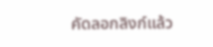คัดลอกลิงก์แล้ว